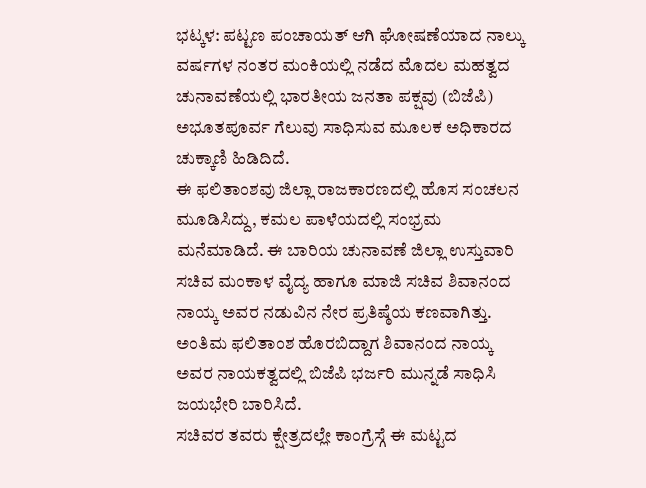ಭಟ್ಕಳ: ಪಟ್ಟಣ ಪಂಚಾಯತ್ ಆಗಿ ಘೋಷಣೆಯಾದ ನಾಲ್ಕು ವರ್ಷಗಳ ನಂತರ ಮಂಕಿಯಲ್ಲಿ ನಡೆದ ಮೊದಲ ಮಹತ್ವದ ಚುನಾವಣೆಯಲ್ಲಿ ಭಾರತೀಯ ಜನತಾ ಪಕ್ಷವು (ಬಿಜೆಪಿ) ಅಭೂತಪೂರ್ವ ಗೆಲುವು ಸಾಧಿಸುವ ಮೂಲಕ ಅಧಿಕಾರದ ಚುಕ್ಕಾಣಿ ಹಿಡಿದಿದೆ.
ಈ ಫಲಿತಾಂಶವು ಜಿಲ್ಲಾ ರಾಜಕಾರಣದಲ್ಲಿ ಹೊಸ ಸಂಚಲನ ಮೂಡಿಸಿದ್ದು, ಕಮಲ ಪಾಳೆಯದಲ್ಲಿ ಸಂಭ್ರಮ ಮನೆಮಾಡಿದೆ. ಈ ಬಾರಿಯ ಚುನಾವಣೆ ಜಿಲ್ಲಾ ಉಸ್ತುವಾರಿ ಸಚಿವ ಮಂಕಾಳ ವೈದ್ಯ ಹಾಗೂ ಮಾಜಿ ಸಚಿವ ಶಿವಾನಂದ ನಾಯ್ಕ ಅವರ ನಡುವಿನ ನೇರ ಪ್ರತಿಷ್ಠೆಯ ಕಣವಾಗಿತ್ತು. ಅಂತಿಮ ಫಲಿತಾಂಶ ಹೊರಬಿದ್ದಾಗ ಶಿವಾನಂದ ನಾಯ್ಕ ಅವರ ನಾಯಕತ್ವದಲ್ಲಿ ಬಿಜೆಪಿ ಭರ್ಜರಿ ಮುನ್ನಡೆ ಸಾಧಿಸಿ ಜಯಭೇರಿ ಬಾರಿಸಿದೆ.
ಸಚಿವರ ತವರು ಕ್ಷೇತ್ರದಲ್ಲೇ ಕಾಂಗ್ರೆಸ್ಗೆ ಈ ಮಟ್ಟದ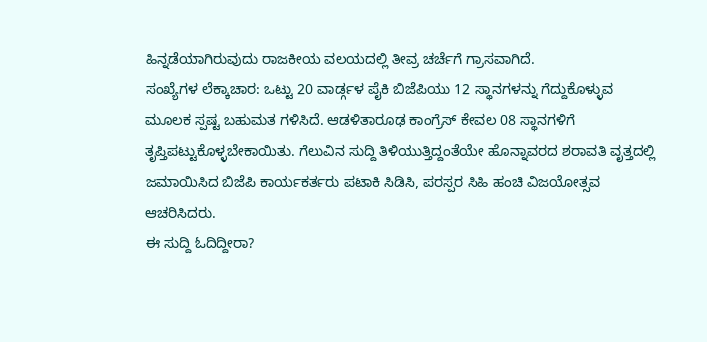ಹಿನ್ನಡೆಯಾಗಿರುವುದು ರಾಜಕೀಯ ವಲಯದಲ್ಲಿ ತೀವ್ರ ಚರ್ಚೆಗೆ ಗ್ರಾಸವಾಗಿದೆ.
ಸಂಖ್ಯೆಗಳ ಲೆಕ್ಕಾಚಾರ: ಒಟ್ಟು 20 ವಾರ್ಡ್ಗಳ ಪೈಕಿ ಬಿಜೆಪಿಯು 12 ಸ್ಥಾನಗಳನ್ನು ಗೆದ್ದುಕೊಳ್ಳುವ ಮೂಲಕ ಸ್ಪಷ್ಟ ಬಹುಮತ ಗಳಿಸಿದೆ. ಆಡಳಿತಾರೂಢ ಕಾಂಗ್ರೆಸ್ ಕೇವಲ 08 ಸ್ಥಾನಗಳಿಗೆ ತೃಪ್ತಿಪಟ್ಟುಕೊಳ್ಳಬೇಕಾಯಿತು. ಗೆಲುವಿನ ಸುದ್ದಿ ತಿಳಿಯುತ್ತಿದ್ದಂತೆಯೇ ಹೊನ್ನಾವರದ ಶರಾವತಿ ವೃತ್ತದಲ್ಲಿ ಜಮಾಯಿಸಿದ ಬಿಜೆಪಿ ಕಾರ್ಯಕರ್ತರು ಪಟಾಕಿ ಸಿಡಿಸಿ, ಪರಸ್ಪರ ಸಿಹಿ ಹಂಚಿ ವಿಜಯೋತ್ಸವ ಆಚರಿಸಿದರು.
ಈ ಸುದ್ದಿ ಓದಿದ್ದೀರಾ?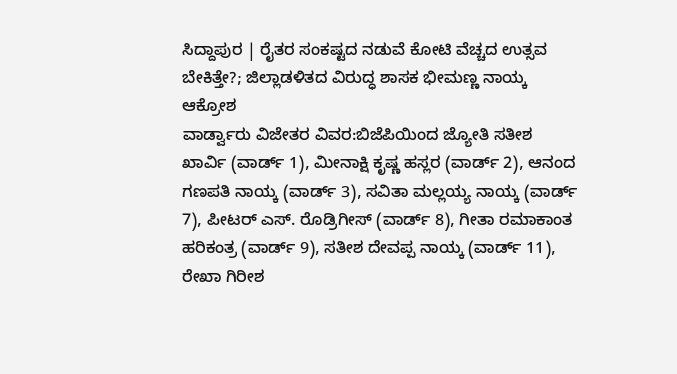ಸಿದ್ದಾಪುರ | ರೈತರ ಸಂಕಷ್ಟದ ನಡುವೆ ಕೋಟಿ ವೆಚ್ಚದ ಉತ್ಸವ ಬೇಕಿತ್ತೇ?; ಜಿಲ್ಲಾಡಳಿತದ ವಿರುದ್ಧ ಶಾಸಕ ಭೀಮಣ್ಣ ನಾಯ್ಕ ಆಕ್ರೋಶ
ವಾರ್ಡ್ವಾರು ವಿಜೇತರ ವಿವರ:ಬಿಜೆಪಿಯಿಂದ ಜ್ಯೋತಿ ಸತೀಶ ಖಾರ್ವಿ (ವಾರ್ಡ್ 1), ಮೀನಾಕ್ಷಿ ಕೃಷ್ಣ ಹಸ್ಲರ (ವಾರ್ಡ್ 2), ಆನಂದ ಗಣಪತಿ ನಾಯ್ಕ (ವಾರ್ಡ್ 3), ಸವಿತಾ ಮಲ್ಲಯ್ಯ ನಾಯ್ಕ (ವಾರ್ಡ್ 7), ಪೀಟರ್ ಎಸ್. ರೊಡ್ರಿಗೀಸ್ (ವಾರ್ಡ್ 8), ಗೀತಾ ರಮಾಕಾಂತ ಹರಿಕಂತ್ರ (ವಾರ್ಡ್ 9), ಸತೀಶ ದೇವಪ್ಪ ನಾಯ್ಕ (ವಾರ್ಡ್ 11), ರೇಖಾ ಗಿರೀಶ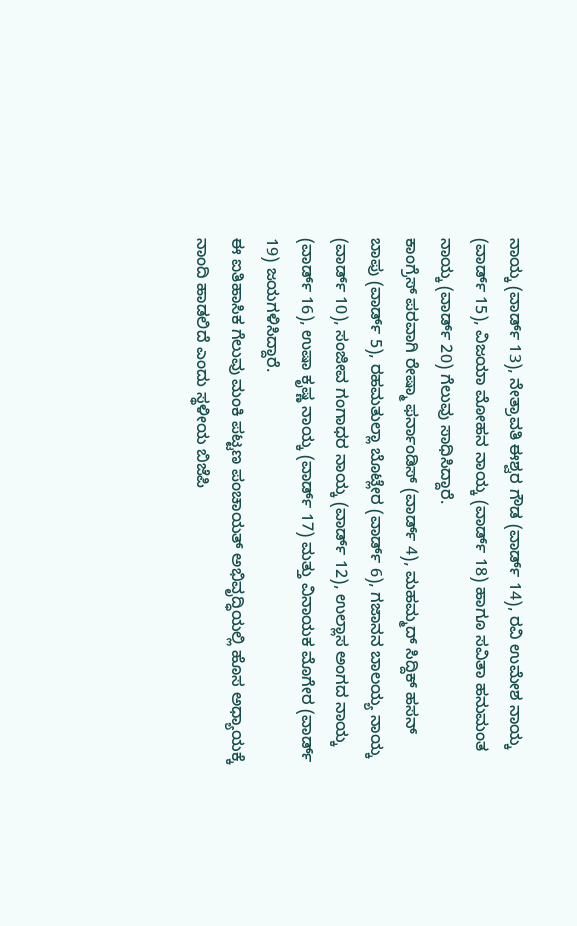ನಾಯ್ಕ (ವಾರ್ಡ್ 13), ನೇತ್ರಾವತಿ ಈಶ್ವರ ಗೌಡ (ವಾರ್ಡ್ 14), ರವಿ ಉಮೇಶ ನಾಯ್ಕ (ವಾರ್ಡ್ 15), ವಿಜಯಾ ಮೋಹನ ನಾಯ್ಕ (ವಾರ್ಡ್ 18) ಹಾಗೂ ಸವಿತಾ ಹನುಮಂತ ನಾಯ್ಕ (ವಾರ್ಡ್ 20) ಗೆಲುವು ಸಾಧಿಸಿದ್ದಾರೆ.
ಕಾಂಗ್ರೆಸ್ ಪರವಾಗಿ ರೇಷ್ಮಾ ಫರ್ನಾಂಡಿಸ್ (ವಾರ್ಡ್ 4), ಮಹಮ್ಮದ್ ಸಿದ್ದಿಕ್ ಹಸನ್ ಬಾಪು (ವಾರ್ಡ್ 5), ರಹಮತುಲ್ಲಾ ಬೊಟ್ಲೇರ (ವಾರ್ಡ್ 6), ಗಜಾನನ ಬಾಲಯ್ಯ ನಾಯ್ಕ (ವಾರ್ಡ್ 10), ಸಂಜೀವ ಗಂಗಾಧರ ನಾಯ್ಕ (ವಾರ್ಡ್ 12), ಉಲ್ಲಾಸ ಅಂಗದ ನಾಯ್ಕ (ವಾರ್ಡ್ 16), ಉಷಾ ಕೃಷ್ಣ ನಾಯ್ಕ (ವಾರ್ಡ್ 17) ಮತ್ತು ವಿನಾಯಕ ಮೊಗೇರ (ವಾರ್ಡ್ 19) ಜಯಗಳಿಸಿದ್ದಾರೆ.
ಈ ಐತಿಹಾಸಿಕ ಗೆಲುವು ಮಂಕಿ ಪಟ್ಟಣ ಪಂಚಾಯತ್ ಅಭಿವೃದ್ಧಿಯಲ್ಲಿ ಹೊಸ ಅಧ್ಯಾಯಕ್ಕೆ ನಾಂದಿ ಹಾಡಲಿದೆ ಎಂದು ಸ್ಥಳೀಯ ಬಿಜೆಪಿ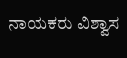ನಾಯಕರು ವಿಶ್ವಾಸ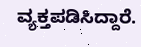ವ್ಯಕ್ತಪಡಿಸಿದ್ದಾರೆ.